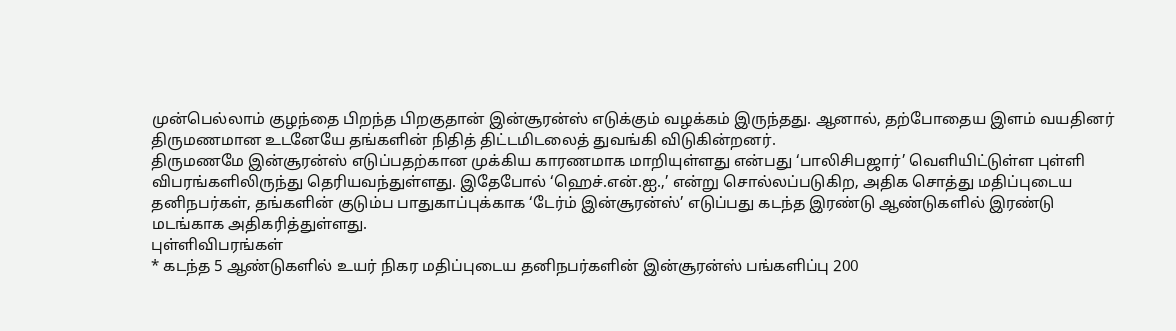முன்பெல்லாம் குழந்தை பிறந்த பிறகுதான் இன்சூரன்ஸ் எடுக்கும் வழக்கம் இருந்தது. ஆனால், தற்போதைய இளம் வயதினர் திருமணமான உடனேயே தங்களின் நிதித் திட்டமிடலைத் துவங்கி விடுகின்றனர்.
திருமணமே இன்சூரன்ஸ் எடுப்பதற்கான முக்கிய காரணமாக மாறியுள்ளது என்பது ‘பாலிசிபஜார்’ வெளியிட்டுள்ள புள்ளி விபரங்களிலிருந்து தெரியவந்துள்ளது. இதேபோல் ‘ஹெச்.என்.ஐ.,’ என்று சொல்லப்படுகிற, அதிக சொத்து மதிப்புடைய தனிநபர்கள், தங்களின் குடும்ப பாதுகாப்புக்காக ‘டேர்ம் இன்சூரன்ஸ்’ எடுப்பது கடந்த இரண்டு ஆண்டுகளில் இரண்டு மடங்காக அதிகரித்துள்ளது.
புள்ளிவிபரங்கள்
* கடந்த 5 ஆண்டுகளில் உயர் நிகர மதிப்புடைய தனிநபர்களின் இன்சூரன்ஸ் பங்களிப்பு 200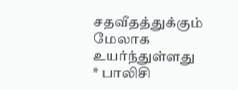சதவீதத்துக்கும் மேலாக உயர்ந்துள்ளது
* பாலிசி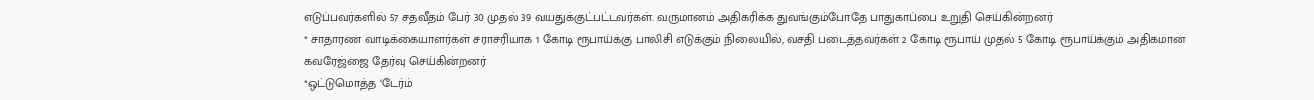எடுப்பவர்களில் 57 சதவீதம் பேர் 30 முதல் 39 வயதுக்குட்பட்டவர்கள். வருமானம் அதிகரிக்க துவங்கும்போதே பாதுகாப்பை உறுதி செய்கின்றனர்
* சாதாரண வாடிக்கையாளர்கள் சராசரியாக 1 கோடி ரூபாய்க்கு பாலிசி எடுக்கும் நிலையில், வசதி படைத்தவர்கள் 2 கோடி ரூபாய் முதல் 5 கோடி ரூபாய்க்கும் அதிகமான கவரேஜ்ஜை தேர்வு செய்கின்றனர்
*ஒட்டுமொத்த ‘டேர்ம்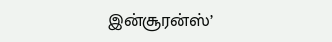இன்சூரன்ஸ்’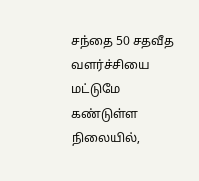சந்தை 50 சதவீத வளர்ச்சியை மட்டுமே கண்டுள்ள நிலையில்,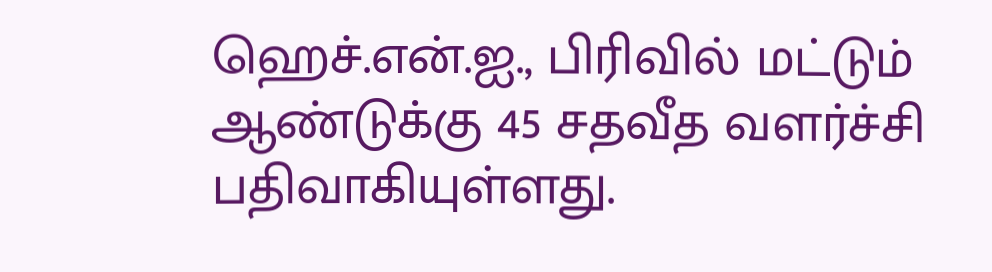ஹெச்.என்.ஐ., பிரிவில் மட்டும் ஆண்டுக்கு 45 சதவீத வளர்ச்சி பதிவாகியுள்ளது.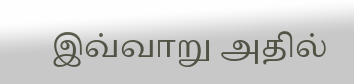இவ்வாறு அதில்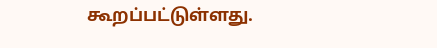கூறப்பட்டுள்ளது.